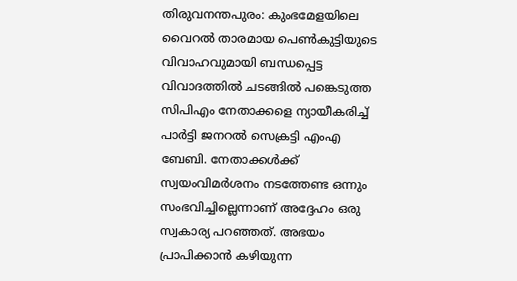തിരുവനന്തപുരം: കുംഭമേളയിലെ വൈറൽ താരമായ പെൺകുട്ടിയുടെ വിവാഹവുമായി ബന്ധപ്പെട്ട വിവാദത്തിൽ ചടങ്ങിൽ പങ്കെടുത്ത സിപിഎം നേതാക്കളെ ന്യായീകരിച്ച് പാർട്ടി ജനറൽ സെക്രട്ടി എംഎ ബേബി. നേതാക്കൾക്ക് സ്വയംവിമർശനം നടത്തേണ്ട ഒന്നും സംഭവിച്ചില്ലെന്നാണ് അദ്ദേഹം ഒരു സ്വകാര്യ പറഞ്ഞത്. അഭയം പ്രാപിക്കാൻ കഴിയുന്ന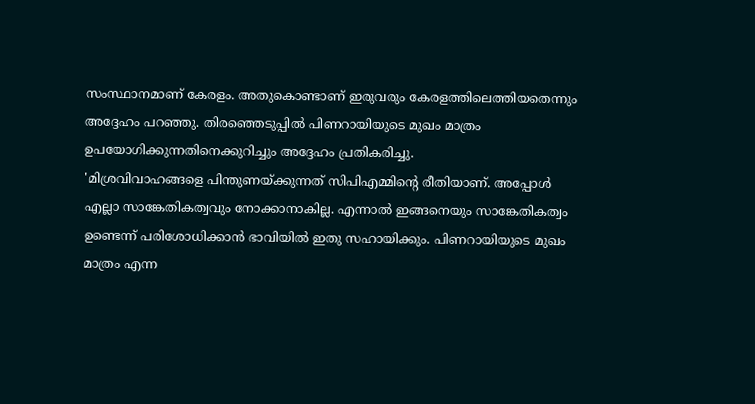സംസ്ഥാനമാണ് കേരളം. അതുകൊണ്ടാണ് ഇരുവരും കേരളത്തിലെത്തിയതെന്നും അദ്ദേഹം പറഞ്ഞു. തിരഞ്ഞെടുപ്പിൽ പിണറായിയുടെ മുഖം മാത്രം ഉപയോഗിക്കുന്നതിനെക്കുറിച്ചും അദ്ദേഹം പ്രതികരിച്ചു.
'മിശ്രവിവാഹങ്ങളെ പിന്തുണയ്ക്കുന്നത് സിപിഎമ്മിന്റെ രീതിയാണ്. അപ്പോൾ എല്ലാ സാങ്കേതികത്വവും നോക്കാനാകില്ല. എന്നാൽ ഇങ്ങനെയും സാങ്കേതികത്വം ഉണ്ടെന്ന് പരിശോധിക്കാൻ ഭാവിയിൽ ഇതു സഹായിക്കും. പിണറായിയുടെ മുഖം മാത്രം എന്ന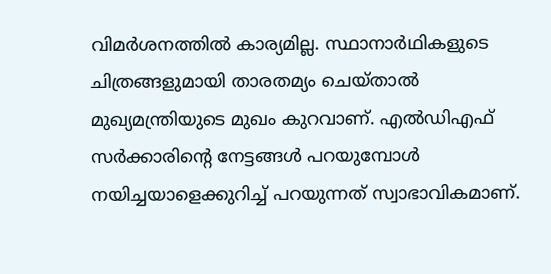വിമർശനത്തിൽ കാര്യമില്ല. സ്ഥാനാർഥികളുടെ ചിത്രങ്ങളുമായി താരതമ്യം ചെയ്താൽ മുഖ്യമന്ത്രിയുടെ മുഖം കുറവാണ്. എൽഡിഎഫ് സർക്കാരിന്റെ നേട്ടങ്ങൾ പറയുമ്പോൾ നയിച്ചയാളെക്കുറിച്ച് പറയുന്നത് സ്വാഭാവികമാണ്.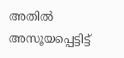അതിൽ അസൂയപ്പെട്ടിട്ട്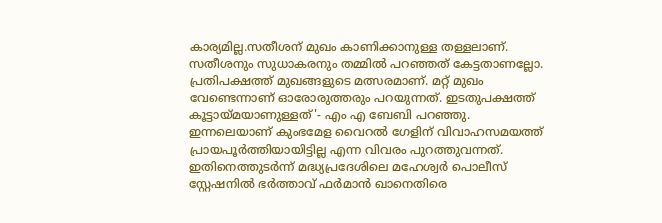കാര്യമില്ല.സതീശന് മുഖം കാണിക്കാനുള്ള തള്ളലാണ്. സതീശനും സുധാകരനും തമ്മിൽ പറഞ്ഞത് കേട്ടതാണല്ലോ. പ്രതിപക്ഷത്ത് മുഖങ്ങളുടെ മത്സരമാണ്. മറ്റ് മുഖം വേണ്ടെന്നാണ് ഓരോരുത്തരും പറയുന്നത്. ഇടതുപക്ഷത്ത് കൂട്ടായ്മയാണുള്ളത്'- എം എ ബേബി പറഞ്ഞു.
ഇന്നലെയാണ് കുംഭമേള വൈറൽ ഗേളിന് വിവാഹസമയത്ത് പ്രായപൂർത്തിയായിട്ടില്ല എന്ന വിവരം പുറത്തുവന്നത്. ഇതിനെത്തുടർന്ന് മദ്ധ്യപ്രദേശിലെ മഹേശ്വർ പൊലീസ് സ്റ്റേഷനിൽ ഭർത്താവ് ഫർമാൻ ഖാനെതിരെ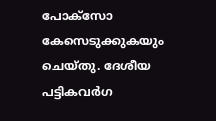പോക്സോ കേസെടുക്കുകയും ചെയ്തു. ദേശീയ പട്ടികവർഗ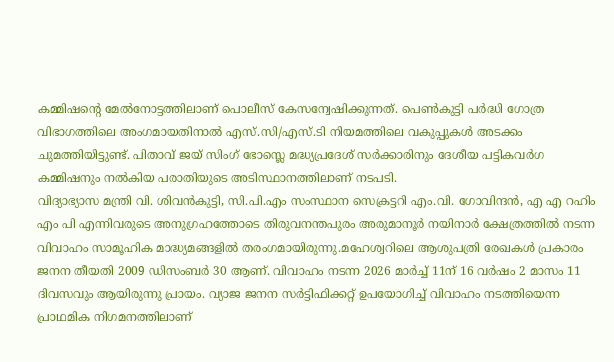കമ്മിഷന്റെ മേൽനോട്ടത്തിലാണ് പൊലീസ് കേസന്വേഷിക്കുന്നത്. പെൺകുട്ടി പർദ്ധി ഗോത്ര വിഭാഗത്തിലെ അംഗമായതിനാൽ എസ്.സി/എസ്.ടി നിയമത്തിലെ വകുപ്പുകൾ അടക്കം ചുമത്തിയിട്ടുണ്ട്. പിതാവ് ജയ് സിംഗ് ഭോസ്ലെ മദ്ധ്യപ്രദേശ് സർക്കാരിനും ദേശീയ പട്ടികവർഗ കമ്മിഷനും നൽകിയ പരാതിയുടെ അടിസ്ഥാനത്തിലാണ് നടപടി.
വിദ്യാഭ്യാസ മന്ത്രി വി. ശിവൻകുട്ടി, സി.പി.എം സംസ്ഥാന സെക്രട്ടറി എം.വി. ഗോവിന്ദൻ, എ എ റഹിം എം പി എന്നിവരുടെ അനുഗ്രഹത്തോടെ തിരുവനന്തപുരം അരുമാനൂർ നയിനാർ ക്ഷേത്രത്തിൽ നടന്ന വിവാഹം സാമൂഹിക മാദ്ധ്യമങ്ങളിൽ തരംഗമായിരുന്നു.മഹേശ്വറിലെ ആശുപത്രി രേഖകൾ പ്രകാരം ജനന തീയതി 2009 ഡിസംബർ 30 ആണ്. വിവാഹം നടന്ന 2026 മാർച്ച് 11ന് 16 വർഷം 2 മാസം 11 ദിവസവും ആയിരുന്നു പ്രായം. വ്യാജ ജനന സർട്ടിഫിക്കറ്റ് ഉപയോഗിച്ച് വിവാഹം നടത്തിയെന്ന പ്രാഥമിക നിഗമനത്തിലാണ്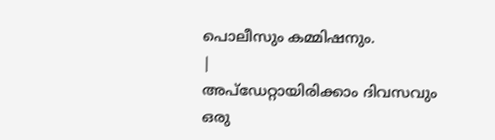പൊലീസും കമ്മിഷനും.
|
അപ്ഡേറ്റായിരിക്കാം ദിവസവും
ഒരു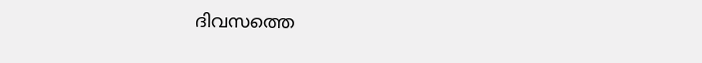ദിവസത്തെ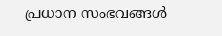പ്രധാന സംഭവങ്ങൾ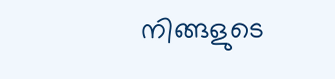നിങ്ങളുടെ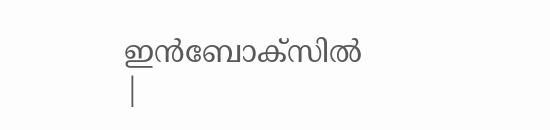ഇൻബോക്സിൽ |